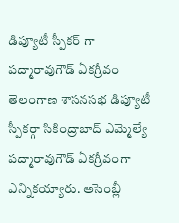డిప్యూటీ స్పీకర్ గా పద్మారావుగౌడ్ ఏకగ్రీవం
తెలంగాణ శాసనసభ డిప్యూటీ స్పీకర్గా సికింద్రాబాద్ ఎమ్మెల్యే పద్మారావుగౌడ్ ఏకగ్రీవంగా ఎన్నికయ్యారు. అసెంబ్లీ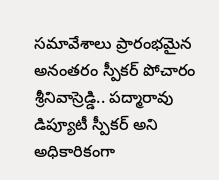సమావేశాలు ప్రారంభమైన అనంతరం స్పీకర్ పోచారం శ్రీనివాస్రెడ్డి.. పద్మారావు డిప్యూటీ స్పీకర్ అని అధికారికంగా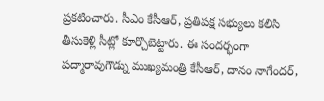ప్రకటించారు. సీఎం కేసీఆర్, ప్రతిపక్ష సభ్యులు కలిసి తీసుకెళ్లి సీట్లో కూర్చొబెట్టారు. ఈ సందర్భంగా పద్మారావుగౌడ్ను ముఖ్యమంత్రి కేసీఆర్, దానం నాగేందర్,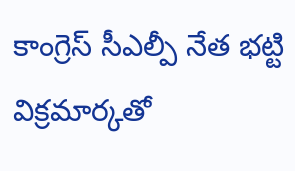కాంగ్రెస్ సీఎల్పీ నేత భట్టి విక్రమార్కతో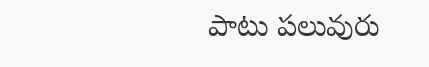పాటు పలువురు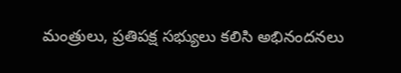మంత్రులు, ప్రతిపక్ష సభ్యులు కలిసి అభినందనలు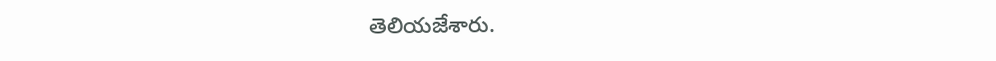తెలియజేశారు.